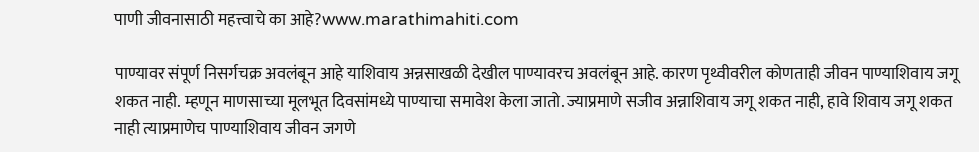पाणी जीवनासाठी महत्त्वाचे का आहे?www.marathimahiti.com

पाण्यावर संपूर्ण निसर्गचक्र अवलंबून आहे याशिवाय अन्नसाखळी देखील पाण्यावरच अवलंबून आहे. कारण पृथ्वीवरील कोणताही जीवन पाण्याशिवाय जगू शकत नाही. म्हणून माणसाच्या मूलभूत दिवसांमध्ये पाण्याचा समावेश केला जातो. ज्याप्रमाणे सजीव अन्नाशिवाय जगू शकत नाही, हावे शिवाय जगू शकत नाही त्याप्रमाणेच पाण्याशिवाय जीवन जगणे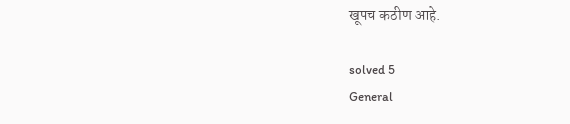खूपच कठीण आहे.

solved 5
General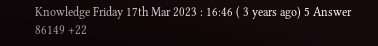Knowledge Friday 17th Mar 2023 : 16:46 ( 3 years ago) 5 Answer 86149 +22